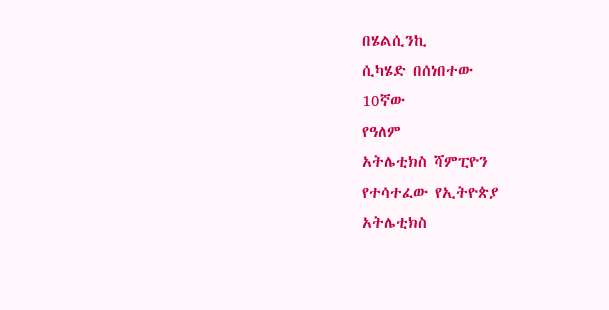በሄልሲንኪ
ሲካሄድ በሰነበተው
10ኛው
የዓለም
አትሌቲክስ ሻምፒዮን
የተሳተፈው የኢትዮጵያ
አትሌቲክስ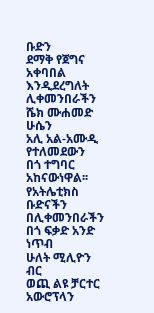ቡድን
ደማቅ የጀግና አቀባበል
እንዲደረግለት ሊቀመንበራችን
ሼክ ሙሐመድ ሁሴን
አሊ አል-አሙዲ የተለመደውን
በጎ ተግባር አከናውነዋል፡፡
የአትሌቲክስ ቡድናችን
በሊቀመንበራችን
በጎ ፍቃድ አንድ ነጥብ
ሁለት ሚሊዮን ብር
ወጪ ልዩ ቻርተር አውሮፕላን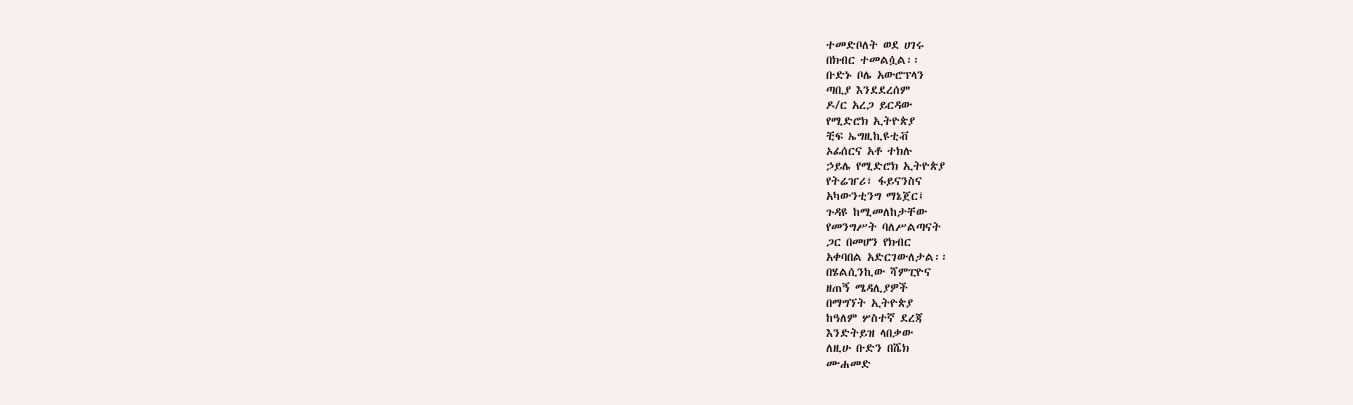ተመድቦለት ወደ ሀገሩ
በክብር ተመልሷል፡፡
ቡድኑ ቦሌ አውሮፕላን
ጣቢያ እንደደረሰም
ዶ/ር አረጋ ይርዳው
የሚድሮክ ኢትዮጵያ
ቺፍ ኤግዚኪዩቲቭ
ኦፊሰርና አቶ ተክሉ
ኃይሌ የሚድሮክ ኢትዮጵያ
የትሬዠሪ፣ ፋይናንስና
አካውንቲንግ ማኔጀር፤
ጉዳዩ ከሚመለከታቸው
የመንግሥት ባለሥልጣናት
ጋር በመሆን የክብር
አቀባበል አድርገውለታል፡፡
በሄልሲንኪው ሻምፒዮና
ዘጠኝ ሜዳሊያዎች
በማግኘት ኢትዮጵያ
ከዓለም ሦስተኛ ደረጃ
እንድትይዝ ላበቃው
ለዚሁ ቡድን በሼክ
ሙሐመድ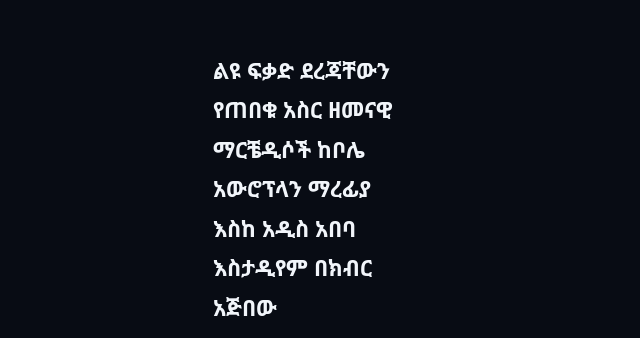ልዩ ፍቃድ ደረጃቸውን
የጠበቁ አስር ዘመናዊ
ማርቼዲሶች ከቦሌ
አውሮፕላን ማረፊያ
እስከ አዲስ አበባ
እስታዲየም በክብር
አጅበው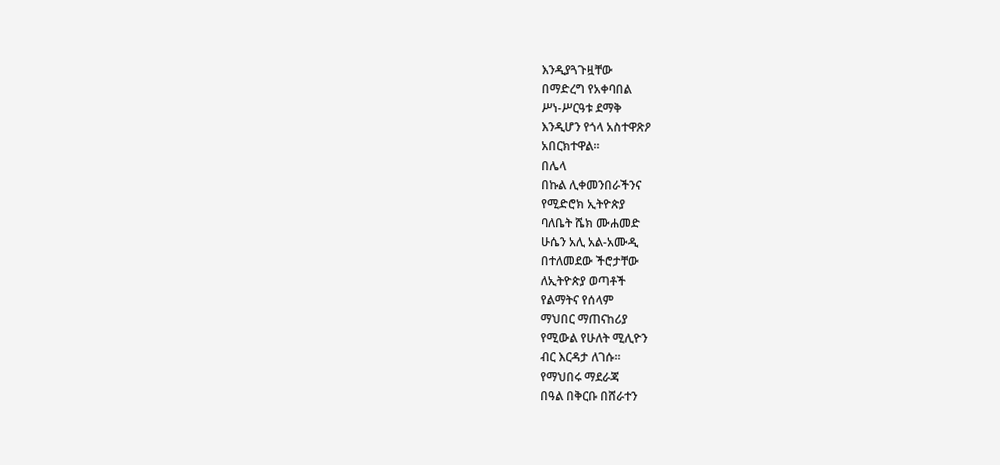እንዲያጓጉዟቸው
በማድረግ የአቀባበል
ሥነ-ሥርዓቱ ደማቅ
እንዲሆን የጎላ አስተዋጽዖ
አበርክተዋል፡፡
በሌላ
በኩል ሊቀመንበራችንና
የሚድሮክ ኢትዮጵያ
ባለቤት ሼክ ሙሐመድ
ሁሴን አሊ አል-አሙዲ
በተለመደው ችሮታቸው
ለኢትዮጵያ ወጣቶች
የልማትና የሰላም
ማህበር ማጠናከሪያ
የሚውል የሁለት ሚሊዮን
ብር እርዳታ ለገሱ፡፡
የማህበሩ ማደራጃ
በዓል በቅርቡ በሸራተን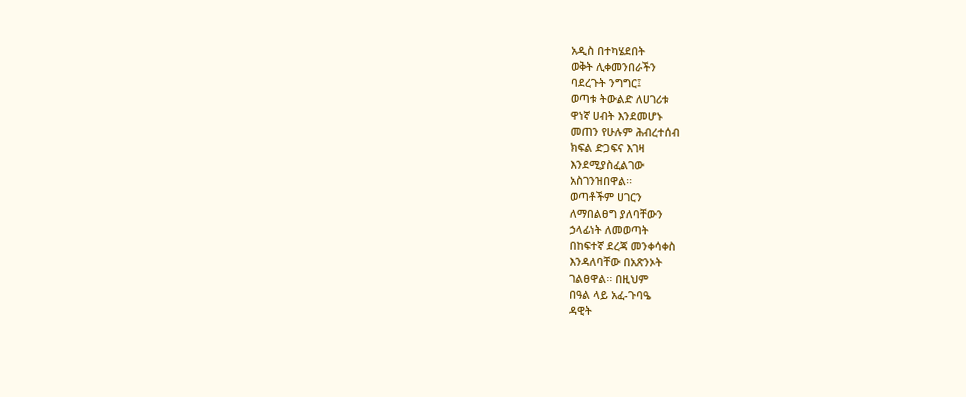አዲስ በተካሄደበት
ወቅት ሊቀመንበራችን
ባደረጉት ንግግር፤
ወጣቱ ትውልድ ለሀገሪቱ
ዋነኛ ሀብት እንደመሆኑ
መጠን የሁሉም ሕብረተሰብ
ክፍል ድጋፍና እገዛ
እንደሚያስፈልገው
አስገንዝበዋል፡፡
ወጣቶችም ሀገርን
ለማበልፀግ ያለባቸውን
ኃላፊነት ለመወጣት
በከፍተኛ ደረጃ መንቀሳቀስ
እንዳለባቸው በአጽንኦት
ገልፀዋል፡፡ በዚህም
በዓል ላይ አፈ-ጉባዔ
ዳዊት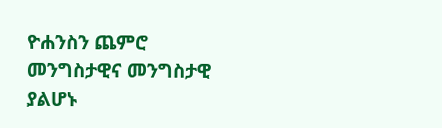ዮሐንስን ጨምሮ
መንግስታዊና መንግስታዊ
ያልሆኑ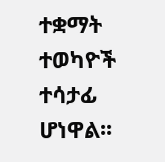ተቋማት ተወካዮች
ተሳታፊ ሆነዋል፡፡